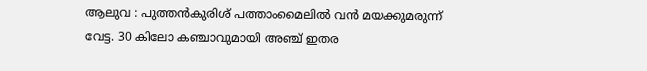ആലുവ : പുത്തൻകുരിശ് പത്താംമൈലിൽ വൻ മയക്കുമരുന്ന് വേട്ട. 30 കിലോ കഞ്ചാവുമായി അഞ്ച് ഇതര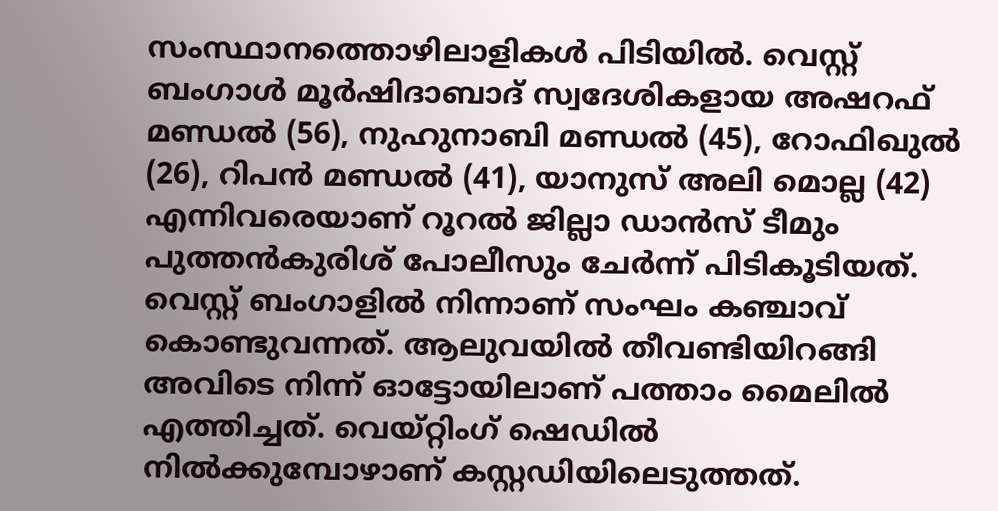സംസ്ഥാനത്തൊഴിലാളികൾ പിടിയിൽ. വെസ്റ്റ് ബംഗാൾ മൂർഷിദാബാദ് സ്വദേശികളായ അഷറഫ് മണ്ഡൽ (56), നുഹുനാബി മണ്ഡൽ (45), റോഫിഖുൽ (26), റിപൻ മണ്ഡൽ (41), യാനുസ് അലി മൊല്ല (42) എന്നിവരെയാണ് റൂറൽ ജില്ലാ ഡാൻസ് ടീമും പുത്തൻകുരിശ് പോലീസും ചേർന്ന് പിടികൂടിയത്.
വെസ്റ്റ് ബംഗാളിൽ നിന്നാണ് സംഘം കഞ്ചാവ് കൊണ്ടുവന്നത്. ആലുവയിൽ തീവണ്ടിയിറങ്ങി അവിടെ നിന്ന് ഓട്ടോയിലാണ് പത്താം മൈലിൽ എത്തിച്ചത്. വെയ്റ്റിംഗ് ഷെഡിൽ നിൽക്കുമ്പോഴാണ് കസ്റ്റഡിയിലെടുത്തത്.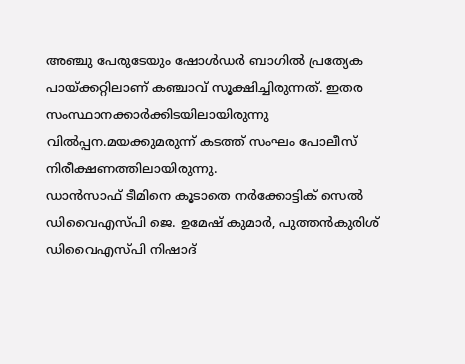അഞ്ചു പേരുടേയും ഷോൾഡർ ബാഗിൽ പ്രത്യേക പായ്ക്കറ്റിലാണ് കഞ്ചാവ് സൂക്ഷിച്ചിരുന്നത്. ഇതര സംസ്ഥാനക്കാർക്കിടയിലായിരുന്നു വിൽപ്പന.മയക്കുമരുന്ന് കടത്ത് സംഘം പോലീസ് നിരീക്ഷണത്തിലായിരുന്നു.
ഡാൻസാഫ് ടീമിനെ കൂടാതെ നർക്കോട്ടിക് സെൽ ഡിവൈഎസ്പി ജെ. ഉമേഷ് കുമാർ, പുത്തൻകുരിശ് ഡിവൈഎസ്പി നിഷാദ്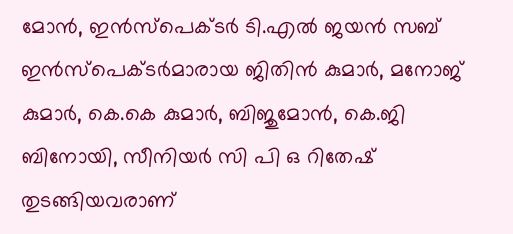മോൻ, ഇൻസ്പെക്ടർ ടി.എൽ ജയൻ സബ് ഇൻസ്പെക്ടർമാരായ ജിതിൻ കുമാർ, മനോജ് കുമാർ, കെ.കെ കുമാർ, ബിജുമോൻ, കെ.ജി ബിനോയി, സീനിയർ സി പി ഒ റിതേഷ് തുടങ്ങിയവരാണ്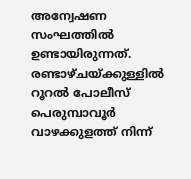അന്വേഷണ സംഘത്തിൽ ഉണ്ടായിരുന്നത്.
രണ്ടാഴ്ചയ്ക്കുള്ളിൽ റൂറൽ പോലീസ് പെരുമ്പാവൂർ വാഴക്കുളത്ത് നിന്ന്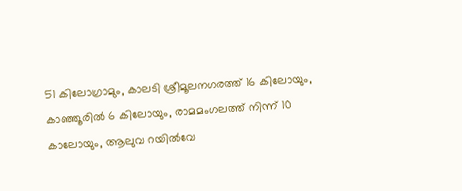51 കിലോഗ്രാമും, കാലടി ശ്രീമൂലനഗരത്ത് 16 കിലോയും, കാഞ്ഞൂരിൽ 6 കിലോയും, രാമമംഗലത്ത് നിന്ന് 10 കാലോയും, ആലുവ റയിൽവേ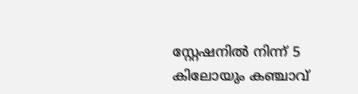സ്റ്റേഷനിൽ നിന്ന് 5 കിലോയും കഞ്ചാവ്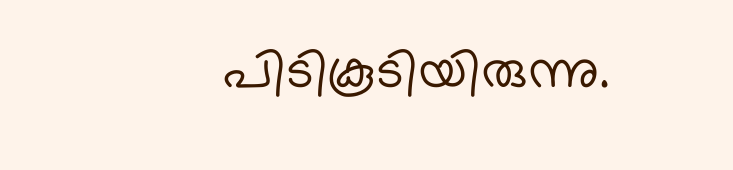പിടികൂടിയിരുന്നു.